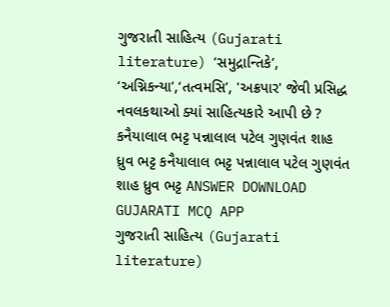ગુજરાતી સાહિત્ય (Gujarati literature) ‘સમુદ્રાન્તિકે’, ‘અગ્નિકન્યા’,‘તત્વમસિ’, 'અક્રપાર' જેવી પ્રસિદ્ધ નવલકથાઓ ક્યાં સાહિત્યકારે આપી છે ? કનૈયાલાલ ભટ્ટ પન્નાલાલ પટેલ ગુણવંત શાહ ધ્રુવ ભટ્ટ કનૈયાલાલ ભટ્ટ પન્નાલાલ પટેલ ગુણવંત શાહ ધ્રુવ ભટ્ટ ANSWER DOWNLOAD GUJARATI MCQ APP
ગુજરાતી સાહિત્ય (Gujarati literature)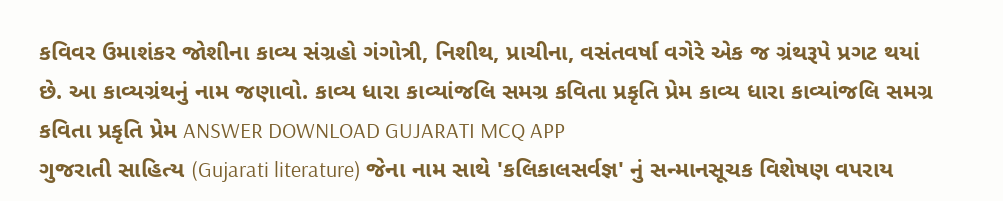કવિવર ઉમાશંકર જોશીના કાવ્ય સંગ્રહો ગંગોત્રી, નિશીથ, પ્રાચીના, વસંતવર્ષા વગેરે એક જ ગ્રંથરૂપે પ્રગટ થયાં છે. આ કાવ્યગ્રંથનું નામ જણાવો. કાવ્ય ધારા કાવ્યાંજલિ સમગ્ર કવિતા પ્રકૃતિ પ્રેમ કાવ્ય ધારા કાવ્યાંજલિ સમગ્ર કવિતા પ્રકૃતિ પ્રેમ ANSWER DOWNLOAD GUJARATI MCQ APP
ગુજરાતી સાહિત્ય (Gujarati literature) જેના નામ સાથે 'કલિકાલસર્વજ્ઞ' નું સન્માનસૂચક વિશેષણ વપરાય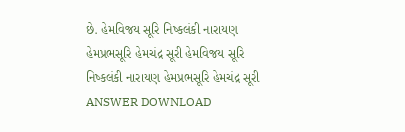છે. હેમવિજય સૂરિ નિષ્કલંકી નારાયણ હેમપ્રભસૂરિ હેમચંદ્ર સૂરી હેમવિજય સૂરિ નિષ્કલંકી નારાયણ હેમપ્રભસૂરિ હેમચંદ્ર સૂરી ANSWER DOWNLOAD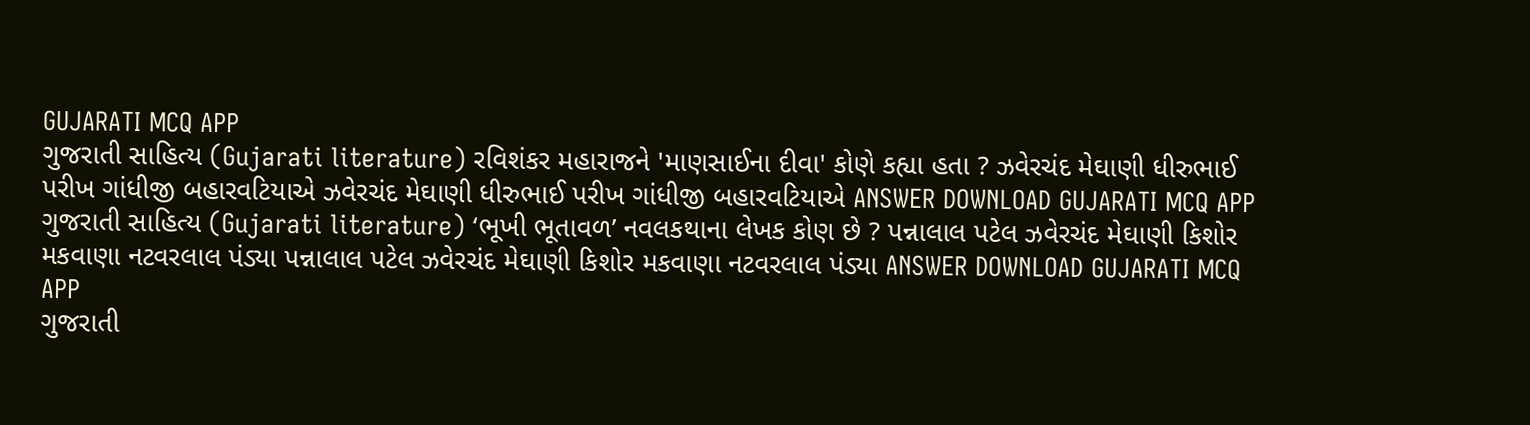GUJARATI MCQ APP
ગુજરાતી સાહિત્ય (Gujarati literature) રવિશંકર મહારાજને 'માણસાઈના દીવા' કોણે કહ્યા હતા ? ઝવેરચંદ મેઘાણી ધીરુભાઈ પરીખ ગાંધીજી બહારવટિયાએ ઝવેરચંદ મેઘાણી ધીરુભાઈ પરીખ ગાંધીજી બહારવટિયાએ ANSWER DOWNLOAD GUJARATI MCQ APP
ગુજરાતી સાહિત્ય (Gujarati literature) ‘ભૂખી ભૂતાવળ’ નવલકથાના લેખક કોણ છે ? પન્નાલાલ પટેલ ઝવેરચંદ મેઘાણી કિશોર મકવાણા નટવરલાલ પંડ્યા પન્નાલાલ પટેલ ઝવેરચંદ મેઘાણી કિશોર મકવાણા નટવરલાલ પંડ્યા ANSWER DOWNLOAD GUJARATI MCQ APP
ગુજરાતી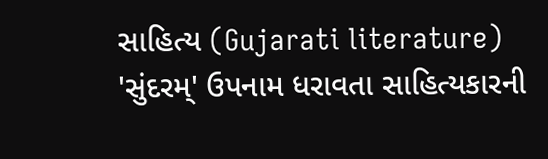સાહિત્ય (Gujarati literature) 'સુંદરમ્' ઉપનામ ધરાવતા સાહિત્યકારની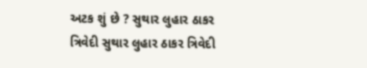અટક શું છે ? સુથાર લુહાર ઠાકર ત્રિવેદી સુથાર લુહાર ઠાકર ત્રિવેદી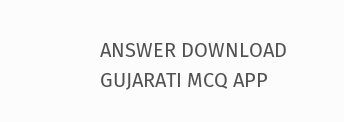ANSWER DOWNLOAD GUJARATI MCQ APP